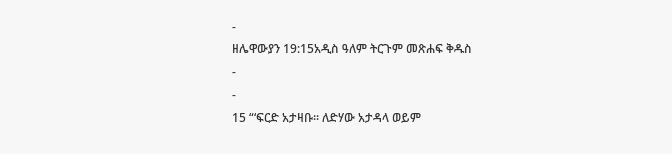-
ዘሌዋውያን 19:15አዲስ ዓለም ትርጉም መጽሐፍ ቅዱስ
-
-
15 “‘ፍርድ አታዛቡ። ለድሃው አታዳላ ወይም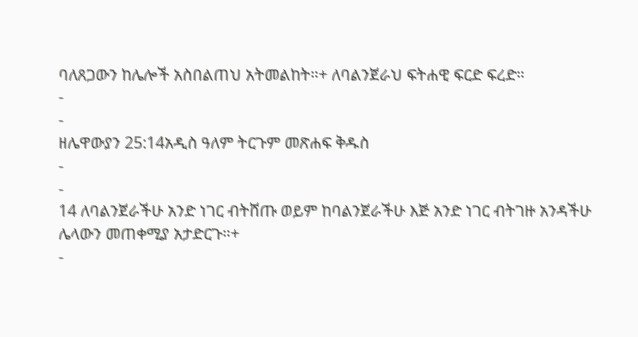ባለጸጋውን ከሌሎች አስበልጠህ አትመልከት።+ ለባልንጀራህ ፍትሐዊ ፍርድ ፍረድ።
-
-
ዘሌዋውያን 25:14አዲስ ዓለም ትርጉም መጽሐፍ ቅዱስ
-
-
14 ለባልንጀራችሁ አንድ ነገር ብትሸጡ ወይም ከባልንጀራችሁ እጅ አንድ ነገር ብትገዙ አንዳችሁ ሌላውን መጠቀሚያ አታድርጉ።+
-